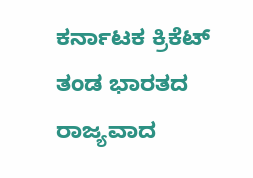ಕರ್ನಾಟಕ ಕ್ರಿಕೆಟ್ ತಂಡ ಭಾರತದ ರಾಜ್ಯವಾದ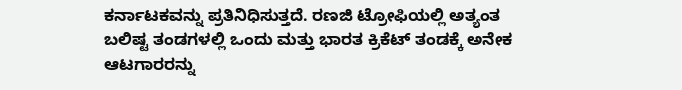ಕರ್ನಾಟಕವನ್ನು ಪ್ರತಿನಿಧಿಸುತ್ತದೆ. ರಣಜಿ ಟ್ರೋಫಿಯಲ್ಲಿ ಅತ್ಯಂತ ಬಲಿಷ್ಟ ತಂಡಗಳಲ್ಲಿ ಒಂದು ಮತ್ತು ಭಾರತ ಕ್ರಿಕೆಟ್ ತಂಡಕ್ಕೆ ಅನೇಕ ಆಟಗಾರರನ್ನು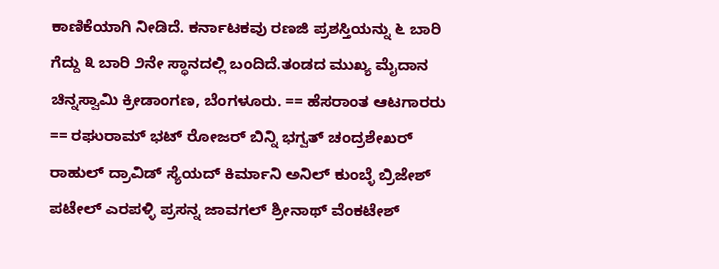ಕಾಣಿಕೆಯಾಗಿ ನೀಡಿದೆ. ಕರ್ನಾಟಕವು ರಣಜಿ ಪ್ರಶಸ್ತಿಯನ್ನು ೬ ಬಾರಿ ಗೆದ್ದು ೩ ಬಾರಿ ೨ನೇ ಸ್ಥಾನದಲ್ಲಿ ಬಂದಿದೆ.ತಂಡದ ಮುಖ್ಯ ಮೈದಾನ ಚಿನ್ನಸ್ವಾಮಿ ಕ್ರೀಡಾಂಗಣ, ಬೆಂಗಳೂರು. == ಹೆಸರಾಂತ ಆಟಗಾರರು == ರಘುರಾಮ್ ಭಟ್ ರೋಜರ್ ಬಿನ್ನಿ ಭಗ್ವತ್ ಚಂದ್ರಶೇಖರ್ ರಾಹುಲ್ ದ್ರಾವಿಡ್ ಸ್ಯೆಯದ್ ಕಿರ್ಮಾನಿ ಅನಿಲ್ ಕುಂಬ್ಳೆ ಬ್ರಿಜೇಶ್ ಪಟೇಲ್ ಎರಪಳ್ಳಿ ಪ್ರಸನ್ನ ಜಾವಗಲ್ ಶ್ರೀನಾಥ್ ವೆಂಕಟೇಶ್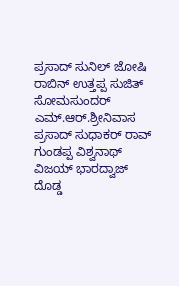ಪ್ರಸಾದ್ ಸುನಿಲ್ ಜೋಷಿ ರಾಬಿನ್ ಉತ್ತಪ್ಪ ಸುಜಿತ್ ಸೋಮಸುಂದರ್ ಎಮ್.ಆರ್.ಶ್ರೀನಿವಾಸ ಪ್ರಸಾದ್ ಸುಧಾಕರ್ ರಾವ್ ಗುಂಡಪ್ಪ ವಿಶ್ವನಾಥ್ ವಿಜಯ್ ಭಾರದ್ವಾಜ್ ದೊಡ್ಡ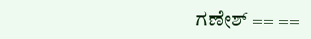ಗಣೇಶ್ == ==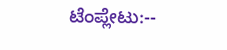ಟೆಂಪ್ಲೇಟು:--